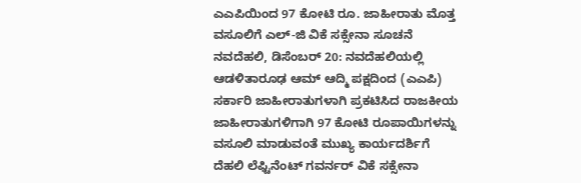ಎಎಪಿಯಿಂದ 97 ಕೋಟಿ ರೂ. ಜಾಹೀರಾತು ಮೊತ್ತ ವಸೂಲಿಗೆ ಎಲ್-ಜಿ ವಿಕೆ ಸಕ್ಸೇನಾ ಸೂಚನೆ
ನವದೆಹಲಿ, ಡಿಸೆಂಬರ್ 20: ನವದೆಹಲಿಯಲ್ಲಿ ಆಡಳಿತಾರೂಢ ಆಮ್ ಆದ್ಮಿ ಪಕ್ಷದಿಂದ (ಎಎಪಿ) ಸರ್ಕಾರಿ ಜಾಹೀರಾತುಗಳಾಗಿ ಪ್ರಕಟಿಸಿದ ರಾಜಕೀಯ ಜಾಹೀರಾತುಗಳಿಗಾಗಿ 97 ಕೋಟಿ ರೂಪಾಯಿಗಳನ್ನು ವಸೂಲಿ ಮಾಡುವಂತೆ ಮುಖ್ಯ ಕಾರ್ಯದರ್ಶಿಗೆ ದೆಹಲಿ ಲೆಫ್ಟಿನೆಂಟ್ ಗವರ್ನರ್ ವಿಕೆ ಸಕ್ಸೇನಾ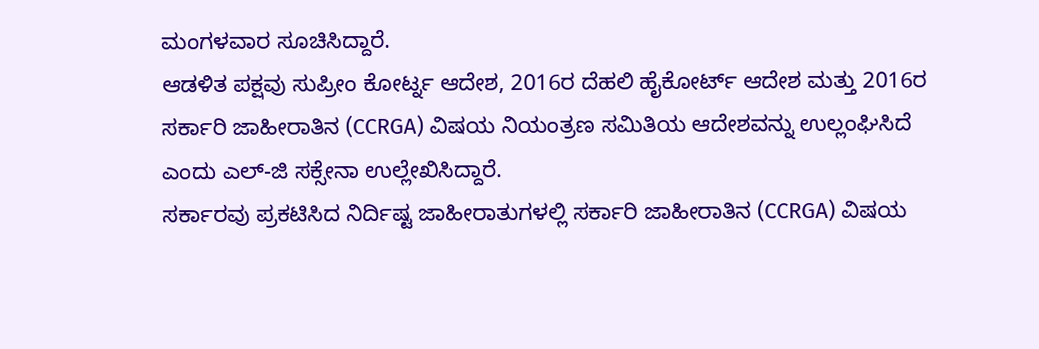ಮಂಗಳವಾರ ಸೂಚಿಸಿದ್ದಾರೆ.
ಆಡಳಿತ ಪಕ್ಷವು ಸುಪ್ರೀಂ ಕೋರ್ಟ್ನ ಆದೇಶ, 2016ರ ದೆಹಲಿ ಹೈಕೋರ್ಟ್ ಆದೇಶ ಮತ್ತು 2016ರ ಸರ್ಕಾರಿ ಜಾಹೀರಾತಿನ (CCRGA) ವಿಷಯ ನಿಯಂತ್ರಣ ಸಮಿತಿಯ ಆದೇಶವನ್ನು ಉಲ್ಲಂಘಿಸಿದೆ ಎಂದು ಎಲ್-ಜಿ ಸಕ್ಸೇನಾ ಉಲ್ಲೇಖಿಸಿದ್ದಾರೆ.
ಸರ್ಕಾರವು ಪ್ರಕಟಿಸಿದ ನಿರ್ದಿಷ್ಟ ಜಾಹೀರಾತುಗಳಲ್ಲಿ ಸರ್ಕಾರಿ ಜಾಹೀರಾತಿನ (CCRGA) ವಿಷಯ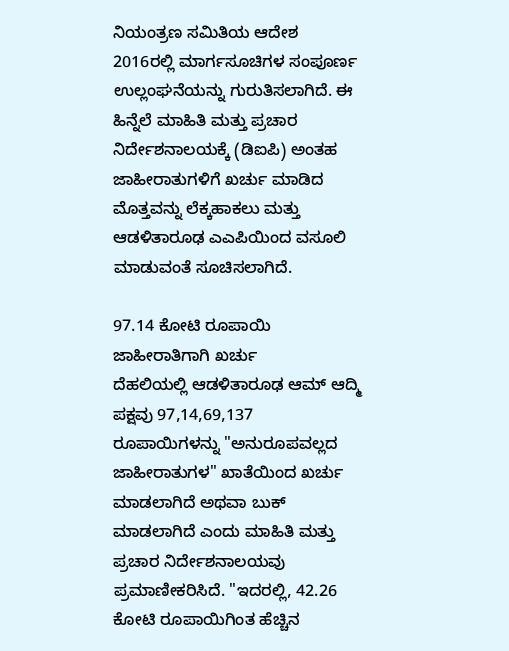ನಿಯಂತ್ರಣ ಸಮಿತಿಯ ಆದೇಶ 2016ರಲ್ಲಿ ಮಾರ್ಗಸೂಚಿಗಳ ಸಂಪೂರ್ಣ ಉಲ್ಲಂಘನೆಯನ್ನು ಗುರುತಿಸಲಾಗಿದೆ. ಈ ಹಿನ್ನೆಲೆ ಮಾಹಿತಿ ಮತ್ತು ಪ್ರಚಾರ ನಿರ್ದೇಶನಾಲಯಕ್ಕೆ (ಡಿಐಪಿ) ಅಂತಹ ಜಾಹೀರಾತುಗಳಿಗೆ ಖರ್ಚು ಮಾಡಿದ ಮೊತ್ತವನ್ನು ಲೆಕ್ಕಹಾಕಲು ಮತ್ತು ಆಡಳಿತಾರೂಢ ಎಎಪಿಯಿಂದ ವಸೂಲಿ ಮಾಡುವಂತೆ ಸೂಚಿಸಲಾಗಿದೆ.

97.14 ಕೋಟಿ ರೂಪಾಯಿ ಜಾಹೀರಾತಿಗಾಗಿ ಖರ್ಚು
ದೆಹಲಿಯಲ್ಲಿ ಆಡಳಿತಾರೂಢ ಆಮ್ ಆದ್ಮಿ ಪಕ್ಷವು 97,14,69,137 ರೂಪಾಯಿಗಳನ್ನು "ಅನುರೂಪವಲ್ಲದ ಜಾಹೀರಾತುಗಳ" ಖಾತೆಯಿಂದ ಖರ್ಚು ಮಾಡಲಾಗಿದೆ ಅಥವಾ ಬುಕ್ ಮಾಡಲಾಗಿದೆ ಎಂದು ಮಾಹಿತಿ ಮತ್ತು ಪ್ರಚಾರ ನಿರ್ದೇಶನಾಲಯವು ಪ್ರಮಾಣೀಕರಿಸಿದೆ. "ಇದರಲ್ಲಿ, 42.26 ಕೋಟಿ ರೂಪಾಯಿಗಿಂತ ಹೆಚ್ಚಿನ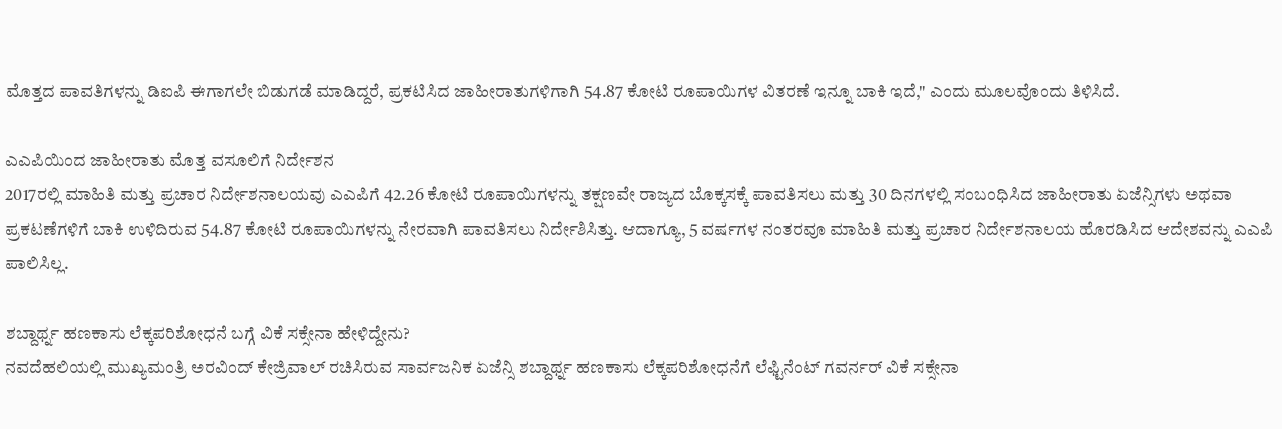ಮೊತ್ತದ ಪಾವತಿಗಳನ್ನು ಡಿಐಪಿ ಈಗಾಗಲೇ ಬಿಡುಗಡೆ ಮಾಡಿದ್ದರೆ, ಪ್ರಕಟಿಸಿದ ಜಾಹೀರಾತುಗಳಿಗಾಗಿ 54.87 ಕೋಟಿ ರೂಪಾಯಿಗಳ ವಿತರಣೆ ಇನ್ನೂ ಬಾಕಿ ಇದೆ," ಎಂದು ಮೂಲವೊಂದು ತಿಳಿಸಿದೆ.

ಎಎಪಿಯಿಂದ ಜಾಹೀರಾತು ಮೊತ್ತ ವಸೂಲಿಗೆ ನಿರ್ದೇಶನ
2017ರಲ್ಲಿ ಮಾಹಿತಿ ಮತ್ತು ಪ್ರಚಾರ ನಿರ್ದೇಶನಾಲಯವು ಎಎಪಿಗೆ 42.26 ಕೋಟಿ ರೂಪಾಯಿಗಳನ್ನು ತಕ್ಷಣವೇ ರಾಜ್ಯದ ಬೊಕ್ಕಸಕ್ಕೆ ಪಾವತಿಸಲು ಮತ್ತು 30 ದಿನಗಳಲ್ಲಿ ಸಂಬಂಧಿಸಿದ ಜಾಹೀರಾತು ಏಜೆನ್ಸಿಗಳು ಅಥವಾ ಪ್ರಕಟಣೆಗಳಿಗೆ ಬಾಕಿ ಉಳಿದಿರುವ 54.87 ಕೋಟಿ ರೂಪಾಯಿಗಳನ್ನು ನೇರವಾಗಿ ಪಾವತಿಸಲು ನಿರ್ದೇಶಿಸಿತ್ತು. ಆದಾಗ್ಯೂ, 5 ವರ್ಷಗಳ ನಂತರವೂ ಮಾಹಿತಿ ಮತ್ತು ಪ್ರಚಾರ ನಿರ್ದೇಶನಾಲಯ ಹೊರಡಿಸಿದ ಆದೇಶವನ್ನು ಎಎಪಿ ಪಾಲಿಸಿಲ್ಲ.

ಶಬ್ದಾರ್ಥ್ನ ಹಣಕಾಸು ಲೆಕ್ಕಪರಿಶೋಧನೆ ಬಗ್ಗೆ ವಿಕೆ ಸಕ್ಸೇನಾ ಹೇಳಿದ್ದೇನು?
ನವದೆಹಲಿಯಲ್ಲಿ ಮುಖ್ಯಮಂತ್ರಿ ಅರವಿಂದ್ ಕೇಜ್ರಿವಾಲ್ ರಚಿಸಿರುವ ಸಾರ್ವಜನಿಕ ಏಜೆನ್ಸಿ ಶಬ್ದಾರ್ಥ್ನ ಹಣಕಾಸು ಲೆಕ್ಕಪರಿಶೋಧನೆಗೆ ಲೆಫ್ಟಿನೆಂಟ್ ಗವರ್ನರ್ ವಿಕೆ ಸಕ್ಸೇನಾ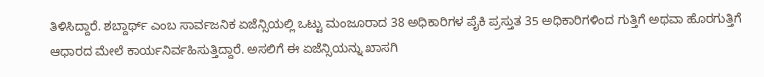ತಿಳಿಸಿದ್ದಾರೆ. ಶಬ್ದಾರ್ಥ್ ಎಂಬ ಸಾರ್ವಜನಿಕ ಏಜೆನ್ಸಿಯಲ್ಲಿ ಒಟ್ಟು ಮಂಜೂರಾದ 38 ಅಧಿಕಾರಿಗಳ ಪೈಕಿ ಪ್ರಸ್ತುತ 35 ಅಧಿಕಾರಿಗಳಿಂದ ಗುತ್ತಿಗೆ ಅಥವಾ ಹೊರಗುತ್ತಿಗೆ ಆಧಾರದ ಮೇಲೆ ಕಾರ್ಯನಿರ್ವಹಿಸುತ್ತಿದ್ದಾರೆ. ಅಸಲಿಗೆ ಈ ಏಜೆನ್ಸಿಯನ್ನು ಖಾಸಗಿ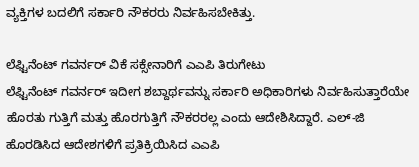ವ್ಯಕ್ತಿಗಳ ಬದಲಿಗೆ ಸರ್ಕಾರಿ ನೌಕರರು ನಿರ್ವಹಿಸಬೇಕಿತ್ತು.

ಲೆಫ್ಟಿನೆಂಟ್ ಗವರ್ನರ್ ವಿಕೆ ಸಕ್ಸೇನಾರಿಗೆ ಎಎಪಿ ತಿರುಗೇಟು
ಲೆಫ್ಟಿನೆಂಟ್ ಗವರ್ನರ್ ಇದೀಗ ಶಬ್ದಾರ್ಥವನ್ನು ಸರ್ಕಾರಿ ಅಧಿಕಾರಿಗಳು ನಿರ್ವಹಿಸುತ್ತಾರೆಯೇ ಹೊರತು ಗುತ್ತಿಗೆ ಮತ್ತು ಹೊರಗುತ್ತಿಗೆ ನೌಕರರಲ್ಲ ಎಂದು ಆದೇಶಿಸಿದ್ದಾರೆ. ಎಲ್-ಜಿ ಹೊರಡಿಸಿದ ಆದೇಶಗಳಿಗೆ ಪ್ರತಿಕ್ರಿಯಿಸಿದ ಎಎಪಿ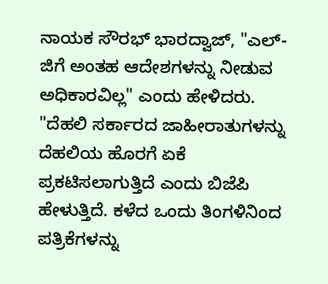ನಾಯಕ ಸೌರಭ್ ಭಾರದ್ವಾಜ್, "ಎಲ್-ಜಿಗೆ ಅಂತಹ ಆದೇಶಗಳನ್ನು ನೀಡುವ ಅಧಿಕಾರವಿಲ್ಲ" ಎಂದು ಹೇಳಿದರು.
"ದೆಹಲಿ ಸರ್ಕಾರದ ಜಾಹೀರಾತುಗಳನ್ನು ದೆಹಲಿಯ ಹೊರಗೆ ಏಕೆ ಪ್ರಕಟಿಸಲಾಗುತ್ತಿದೆ ಎಂದು ಬಿಜೆಪಿ ಹೇಳುತ್ತಿದೆ. ಕಳೆದ ಒಂದು ತಿಂಗಳಿನಿಂದ ಪತ್ರಿಕೆಗಳನ್ನು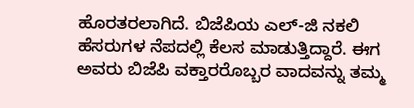ಹೊರತರಲಾಗಿದೆ. ಬಿಜೆಪಿಯ ಎಲ್-ಜಿ ನಕಲಿ ಹೆಸರುಗಳ ನೆಪದಲ್ಲಿ ಕೆಲಸ ಮಾಡುತ್ತಿದ್ದಾರೆ. ಈಗ ಅವರು ಬಿಜೆಪಿ ವಕ್ತಾರರೊಬ್ಬರ ವಾದವನ್ನು ತಮ್ಮ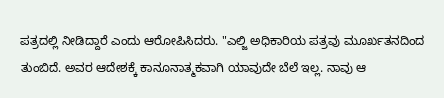ಪತ್ರದಲ್ಲಿ ನೀಡಿದ್ದಾರೆ ಎಂದು ಆರೋಪಿಸಿದರು. "ಎಲ್ಜಿ ಅಧಿಕಾರಿಯ ಪತ್ರವು ಮೂರ್ಖತನದಿಂದ ತುಂಬಿದೆ. ಅವರ ಆದೇಶಕ್ಕೆ ಕಾನೂನಾತ್ಮಕವಾಗಿ ಯಾವುದೇ ಬೆಲೆ ಇಲ್ಲ. ನಾವು ಆ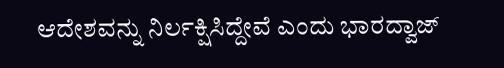ಆದೇಶವನ್ನು ನಿರ್ಲಕ್ಷಿಸಿದ್ದೇವೆ ಎಂದು ಭಾರದ್ವಾಜ್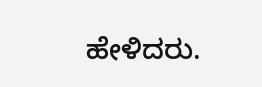ಹೇಳಿದರು.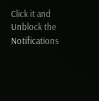Click it and Unblock the Notifications